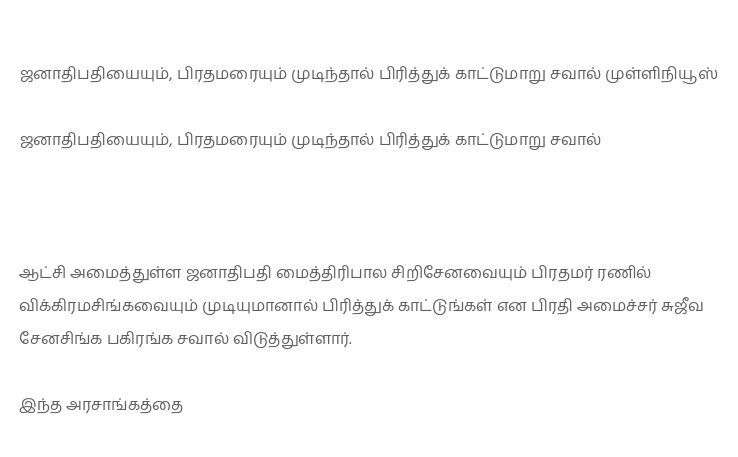ஜனாதிபதியையும், பிரதமரையும் முடிந்தால் பிரித்துக் காட்டுமாறு சவால் முள்ளிநியூஸ்

ஜனாதிபதியையும், பிரதமரையும் முடிந்தால் பிரித்துக் காட்டுமாறு சவால்



ஆட்சி அமைத்துள்ள ஜனாதிபதி மைத்திரிபால சிறிசேனவையும் பிரதமர் ரணில் விக்கிரமசிங்கவையும் முடியுமானால் பிரித்துக் காட்டுங்கள் என பிரதி அமைச்சர் சுஜீவ சேனசிங்க பகிரங்க சவால் விடுத்துள்ளார்.

இந்த அரசாங்கத்தை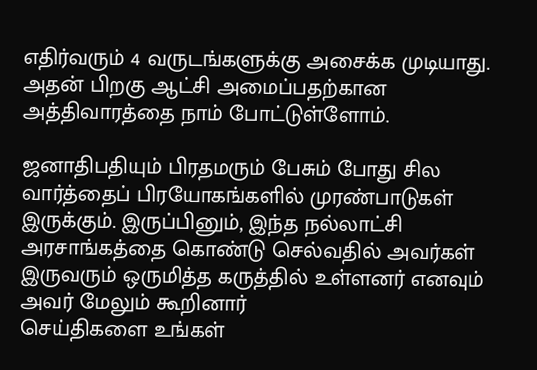எதிர்வரும் 4 வருடங்களுக்கு அசைக்க முடியாது. அதன் பிறகு ஆட்சி அமைப்பதற்கான அத்திவாரத்தை நாம் போட்டுள்ளோம்.

ஜனாதிபதியும் பிரதமரும் பேசும் போது சில வார்த்தைப் பிரயோகங்களில் முரண்பாடுகள் இருக்கும். இருப்பினும், இந்த நல்லாட்சி அரசாங்கத்தை கொண்டு செல்வதில் அவர்கள் இருவரும் ஒருமித்த கருத்தில் உள்ளனர் எனவும் அவர் மேலும் கூறினார்
செய்திகளை உங்கள்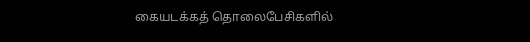கையடக்கத் தொலைபேசிகளில்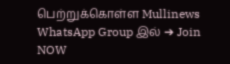பெற்றுக்கொள்ள Mullinews WhatsApp Group இல் ➔ Join NOW